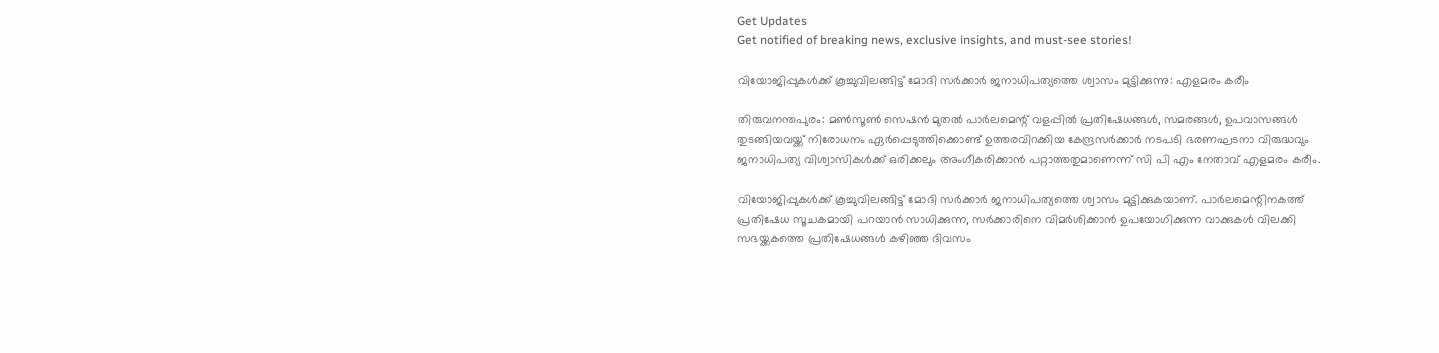Get Updates
Get notified of breaking news, exclusive insights, and must-see stories!

വിയോജിപ്പുകള്‍ക്ക് കൂച്ചുവിലങ്ങിട്ട് മോദി സര്‍ക്കാര്‍ ജനാധിപത്യത്തെ ശ്വാസം മുട്ടിക്കുന്നു: എളമരം കരീം

തിരുവനന്തപുരം: മണ്‍സൂണ്‍ സെഷന്‍ മുതല്‍ പാര്‍ലമെന്റ് വളപ്പില്‍ പ്രതിഷേധങ്ങള്‍, സമരങ്ങള്‍, ഉപവാസങ്ങള്‍ തുടങ്ങിയവയ്ക്ക് നിരോധനം ഏര്‍പ്പെടുത്തിക്കൊണ്ട് ഉത്തരവിറക്കിയ കേന്ദ്രസര്‍ക്കാര്‍ നടപടി ഭരണഘടനാ വിരുദ്ധവും ജനാധിപത്യ വിശ്വാസികള്‍ക്ക് ഒരിക്കലും അംഗീകരിക്കാന്‍ പറ്റാത്തതുമാണെന്ന് സി പി എം നേതാവ് എളമരം കരീം.

വിയോജിപ്പുകള്‍ക്ക് കൂച്ചുവിലങ്ങിട്ട് മോദി സര്‍ക്കാര്‍ ജനാധിപത്യത്തെ ശ്വാസം മുട്ടിക്കുകയാണ്. പാര്‍ലമെന്റിനകത്ത് പ്രതിഷേധ സൂചകമായി പറയാന്‍ സാധിക്കുന്ന, സര്‍ക്കാരിനെ വിമര്‍ശിക്കാന്‍ ഉപയോഗിക്കുന്ന വാക്കുകള്‍ വിലക്കി സഭയ്ക്കകത്തെ പ്രതിഷേധങ്ങള്‍ കഴിഞ്ഞ ദിവസം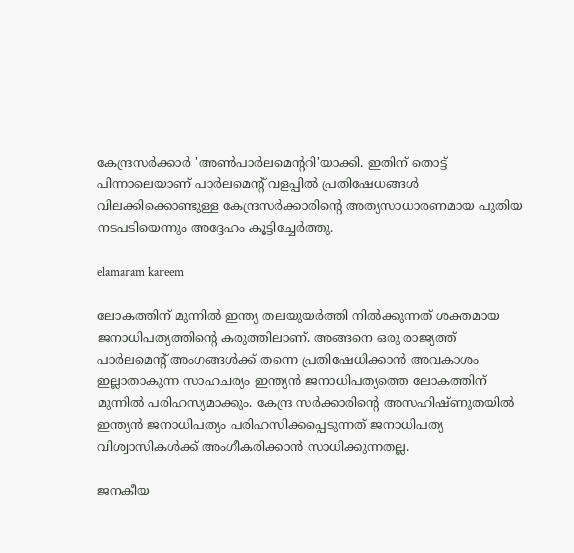കേന്ദ്രസര്‍ക്കാര്‍ 'അണ്‍പാര്‍ലമെന്ററി'യാക്കി. ഇതിന് തൊട്ട് പിന്നാലെയാണ് പാര്‍ലമെന്റ് വളപ്പില്‍ പ്രതിഷേധങ്ങള്‍ വിലക്കിക്കൊണ്ടുള്ള കേന്ദ്രസര്‍ക്കാരിന്റെ അത്യസാധാരണമായ പുതിയ നടപടിയെന്നും അദ്ദേഹം കൂട്ടിച്ചേര്‍ത്തു.

elamaram kareem

ലോകത്തിന് മുന്നില്‍ ഇന്ത്യ തലയുയര്‍ത്തി നില്‍ക്കുന്നത് ശക്തമായ ജനാധിപത്യത്തിന്റെ കരുത്തിലാണ്. അങ്ങനെ ഒരു രാജ്യത്ത് പാര്‍ലമെന്റ് അംഗങ്ങള്‍ക്ക് തന്നെ പ്രതിഷേധിക്കാന്‍ അവകാശം ഇല്ലാതാകുന്ന സാഹചര്യം ഇന്ത്യന്‍ ജനാധിപത്യത്തെ ലോകത്തിന് മുന്നില്‍ പരിഹസ്യമാക്കും. കേന്ദ്ര സര്‍ക്കാരിന്റെ അസഹിഷ്ണുതയില്‍ ഇന്ത്യന്‍ ജനാധിപത്യം പരിഹസിക്കപ്പെടുന്നത് ജനാധിപത്യ വിശ്വാസികള്‍ക്ക് അംഗീകരിക്കാന്‍ സാധിക്കുന്നതല്ല.

ജനകീയ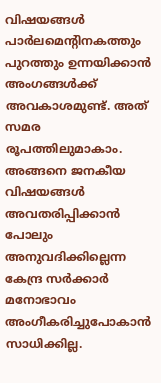വിഷയങ്ങള്‍ പാര്‍ലമെന്റിനകത്തും പുറത്തും ഉന്നയിക്കാന്‍ അംഗങ്ങള്‍ക്ക് അവകാശമുണ്ട്. അത് സമര രൂപത്തിലുമാകാം. അങ്ങനെ ജനകീയ വിഷയങ്ങള്‍ അവതരിപ്പിക്കാന്‍ പോലും അനുവദിക്കില്ലെന്ന കേന്ദ്ര സര്‍ക്കാര്‍ മനോഭാവം അംഗീകരിച്ചുപോകാന്‍ സാധിക്കില്ല.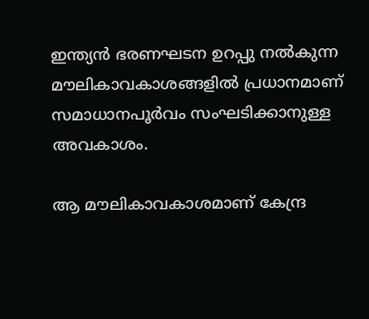ഇന്ത്യന്‍ ഭരണഘടന ഉറപ്പു നല്‍കുന്ന മൗലികാവകാശങ്ങളില്‍ പ്രധാനമാണ് സമാധാനപൂര്‍വം സംഘടിക്കാനുള്ള അവകാശം.

ആ മൗലികാവകാശമാണ് കേന്ദ്ര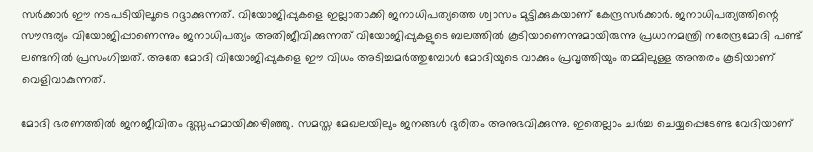സര്‍ക്കാര്‍ ഈ നടപടിയിലൂടെ റദ്ദാക്കുന്നത്. വിയോജിപ്പുകളെ ഇല്ലാതാക്കി ജനാധിപത്യത്തെ ശ്വാസം മുട്ടിക്കുകയാണ് കേന്ദ്രസര്‍ക്കാര്‍. ജനാധിപത്യത്തിന്റെ സൗന്ദര്യം വിയോജിപ്പാണെന്നും ജനാധിപത്യം അതിജീവിക്കുന്നത് വിയോജിപ്പുകളുടെ ബലത്തില്‍ കൂടിയാണെന്നുമായിരുന്നു പ്രധാനമന്ത്രി നരേന്ദ്രമോദി പണ്ട് ലണ്ടനില്‍ പ്രസംഗിച്ചത്. അതേ മോദി വിയോജിപ്പുകളെ ഈ വിധം അടിച്ചമര്‍ത്തുമ്പോള്‍ മോദിയുടെ വാക്കും പ്രവൃത്തിയും തമ്മിലുള്ള അന്തരം കൂടിയാണ് വെളിവാകുന്നത്.

മോദി ഭരണത്തില്‍ ജനജീവിതം ദുസ്സഹമായിക്കഴിഞ്ഞു. സമസ്ത മേഖലയിലും ജനങ്ങള്‍ ദുരിതം അനുഭവിക്കുന്നു. ഇതെല്ലാം ചര്‍ച്ച ചെയ്യപ്പെടേണ്ട വേദിയാണ്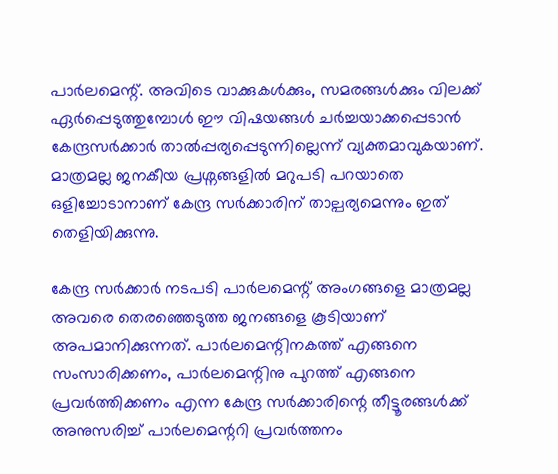പാര്‍ലമെന്റ്. അവിടെ വാക്കുകള്‍ക്കും, സമരങ്ങള്‍ക്കും വിലക്ക് ഏര്‍പ്പെടുത്തുമ്പോള്‍ ഈ വിഷയങ്ങള്‍ ചര്‍ച്ചയാക്കപ്പെടാന്‍ കേന്ദ്രസര്‍ക്കാര്‍ താല്‍പ്പര്യപ്പെടുന്നില്ലെന്ന് വ്യക്തമാവുകയാണ്. മാത്രമല്ല ജനകീയ പ്രശ്നങ്ങളില്‍ മറുപടി പറയാതെ ഒളിച്ചോടാനാണ് കേന്ദ്ര സര്‍ക്കാരിന് താല്പര്യമെന്നും ഇത് തെളിയിക്കുന്നു.

കേന്ദ്ര സര്‍ക്കാര്‍ നടപടി പാര്‍ലമെന്റ് അംഗങ്ങളെ മാത്രമല്ല അവരെ തെരഞ്ഞെടുത്ത ജനങ്ങളെ കൂടിയാണ് അപമാനിക്കുന്നത്. പാര്‍ലമെന്റിനകത്ത് എങ്ങനെ സംസാരിക്കണം, പാര്‍ലമെന്റിനു പുറത്ത് എങ്ങനെ പ്രവര്‍ത്തിക്കണം എന്ന കേന്ദ്ര സര്‍ക്കാരിന്റെ തീട്ടൂരങ്ങള്‍ക്ക് അനുസരിച്ച് പാര്‍ലമെന്ററി പ്രവര്‍ത്തനം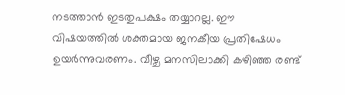നടത്താന്‍ ഇടതുപക്ഷം തയ്യാറല്ല. ഈ വിഷയത്തില്‍ ശക്തമായ ജനകീയ പ്രതിഷേധം ഉയര്‍ന്നുവരണം. വീഴ്ച മനസിലാക്കി കഴിഞ്ഞ രണ്ട്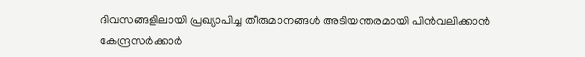ദിവസങ്ങളിലായി പ്രഖ്യാപിച്ച തീരുമാനങ്ങള്‍ അടിയന്തരമായി പിന്‍വലിക്കാന്‍ കേന്ദ്രസര്‍ക്കാര്‍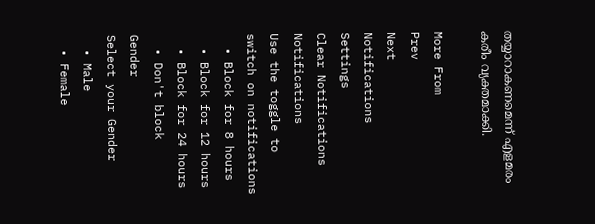തയ്യാറാകണമെന്ന് എളമരം കരീം വ്യക്തമാക്കി.

More From
Prev
Next
Notifications
Settings
Clear Notifications
Notifications
Use the toggle to switch on notifications
  • Block for 8 hours
  • Block for 12 hours
  • Block for 24 hours
  • Don't block
Gender
Select your Gender
  • Male
  • Female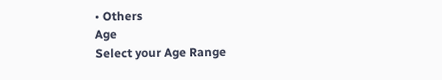• Others
Age
Select your Age Range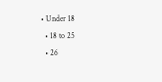• Under 18
  • 18 to 25
  • 26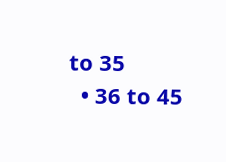to 35
  • 36 to 45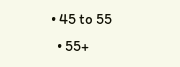• 45 to 55
  • 55+